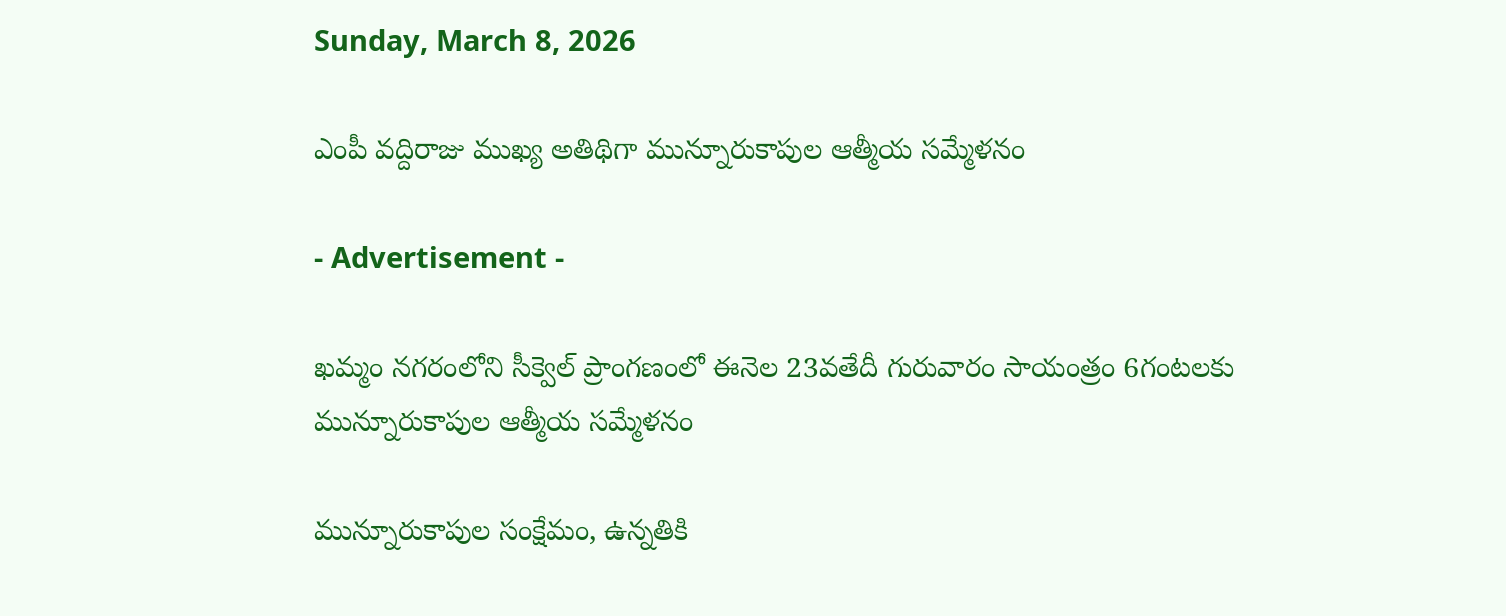Sunday, March 8, 2026

ఎంపీ వద్దిరాజు ముఖ్య అతిథిగా మున్నూరుకాపుల ఆత్మీయ సమ్మేళనం

- Advertisement -

ఖమ్మం నగరంలోని సీక్వెల్ ప్రాంగణంలో ఈనెల 23వతేదీ గురువారం సాయంత్రం 6గంటలకు మున్నూరుకాపుల ఆత్మీయ సమ్మేళనం

మున్నూరుకాపుల సంక్షేమం, ఉన్నతికి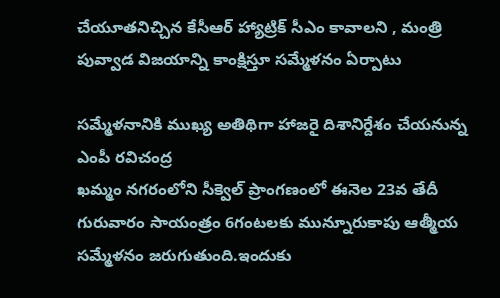చేయూతనిచ్చిన కేసీఆర్ హ్యాట్రిక్ సీఎం కావాలని , మంత్రి పువ్వాడ విజయాన్ని కాంక్షిస్తూ సమ్మేళనం ఏర్పాటు

సమ్మేళనానికి ముఖ్య అతిథిగా హాజరై దిశానిర్దేశం చేయనున్న ఎంపీ రవిచంద్ర
ఖమ్మం నగరంలోని సీక్వెల్ ప్రాంగణంలో ఈనెల 23వ తేదీ గురువారం సాయంత్రం 6గంటలకు మున్నూరుకాపు ఆత్మీయ సమ్మేళనం జరుగుతుంది.ఇందుకు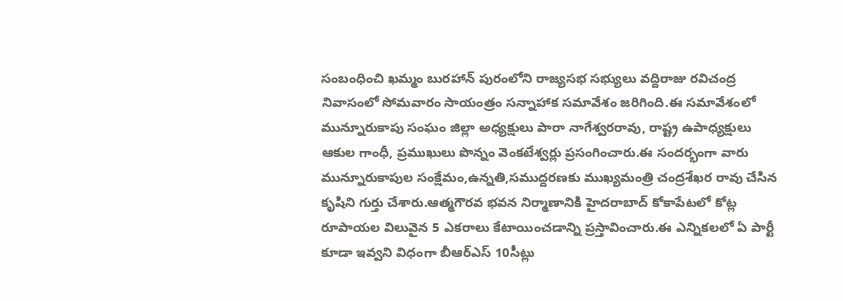సంబంధించి ఖమ్మం బురహాన్ పురంలోని రాజ్యసభ సభ్యులు వద్దిరాజు రవిచంద్ర నివాసంలో సోమవారం సాయంత్రం సన్నాహాక సమావేశం జరిగింది.ఈ సమావేశంలో మున్నూరుకాపు సంఘం జిల్లా అధ్యక్షులు పారా నాగేశ్వరరావు, రాష్ట్ర ఉపాధ్యక్షులు ఆకుల గాంధీ, ప్రముఖులు పొన్నం వెంకటేశ్వర్లు ప్రసంగించారు.ఈ సందర్భంగా వారు మున్నూరుకాపుల సంక్షేమం,ఉన్నతి,సముద్దరణకు ముఖ్యమంత్రి చంద్రశేఖర రావు చేసిన కృషిని గుర్తు చేశారు.ఆత్మగౌరవ భవన నిర్మాణానికి హైదరాబాద్ కోకాపేటలో కోట్ల రూపాయల విలువైన 5 ఎకరాలు కేటాయించడాన్ని ప్రస్తావించారు.ఈ ఎన్నికలలో ఏ పార్టీ కూడా ఇవ్వని విధంగా బీఆర్ఎస్ 10సీట్లు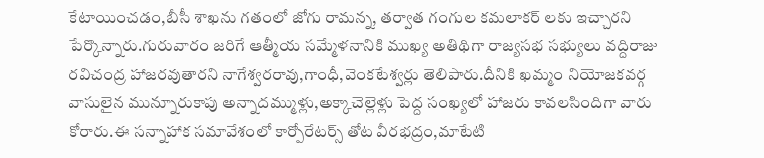కేటాయించడం,బీసీ శాఖను గతంలో జోగు రామన్న, తర్వాత గంగుల కమలాకర్ లకు ఇచ్చారని పేర్కొన్నారు.గురువారం జరిగే ఆత్మీయ సమ్మేళనానికి ముఖ్య అతిథిగా రాజ్యసభ సభ్యులు వద్దిరాజు రవిచంద్ర హాజరవుతారని నాగేశ్వరరావు,గాంధీ,వెంకటేశ్వర్లు తెలిపారు.దీనికి ఖమ్మం నియోజకవర్గ వాసులైన మున్నూరుకాపు అన్నాదమ్ముళ్లు,అక్కాచెల్లెళ్లు పెద్ద సంఖ్యలో హాజరు కావలసిందిగా వారు కోరారు.ఈ సన్నాహాక సమావేశంలో కార్పోరేటర్స్ తోట వీరభద్రం,మాటేటి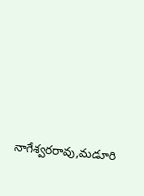నాగేశ్వరరావు,మడూరి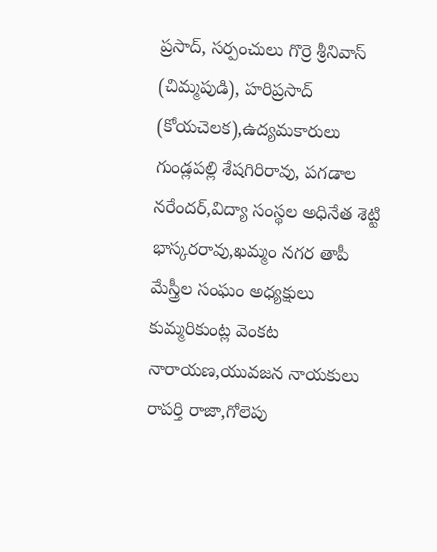ప్రసాద్, సర్పంచులు గొర్రె శ్రీనివాస్ (చిమ్మపుడి), హరిప్రసాద్ (కోయచెలక),ఉద్యమకారులు గుండ్లపల్లి శేషగిరిరావు, పగడాల నరేందర్,విద్యా సంస్థల అధినేత శెట్టి భాస్కరరావు,ఖమ్మం నగర తాపీ మేస్త్రీల సంఘం అధ్యక్షులు కుమ్మరికుంట్ల వెంకట నారాయణ,యువజన నాయకులు రాపర్తి రాజా,గోలెపు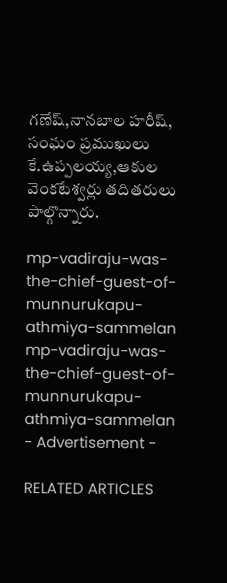గణేష్,నానబాల హరీష్, సంఘం ప్రముఖులు కే.ఉప్పలయ్య,ఆకుల వెంకటేశ్వర్లు తదితరులు పాల్గొన్నారు.

mp-vadiraju-was-the-chief-guest-of-munnurukapu-athmiya-sammelan
mp-vadiraju-was-the-chief-guest-of-munnurukapu-athmiya-sammelan
- Advertisement -

RELATED ARTICLES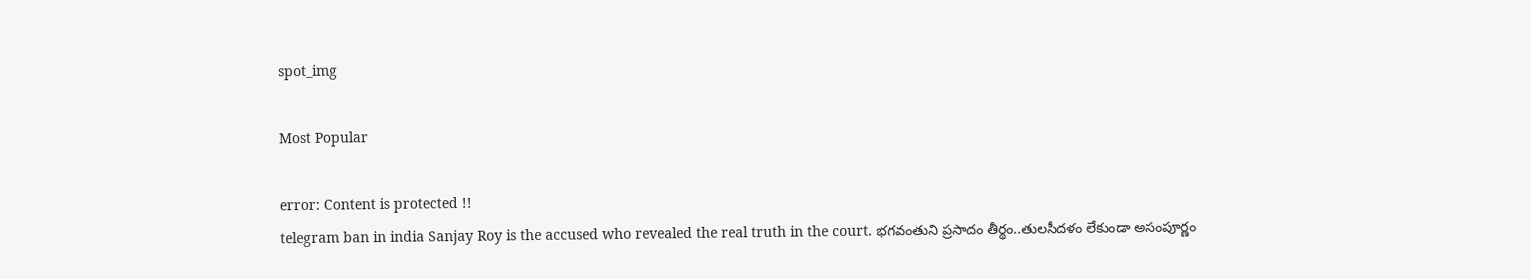spot_img

Most Popular

error: Content is protected !!
telegram ban in india Sanjay Roy is the accused who revealed the real truth in the court. భగవంతుని ప్రసాదం తీర్థం..తులసీదళం లేకుండా అసంపూర్ణం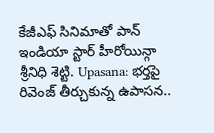కేజీఎఫ్ సినిమాతో పాన్ ఇండియా స్టార్ హీరోయిన్గా శ్రీనిధి శెట్టి. Upasana: భర్తపై రివెంజ్ తీర్చుకున్న ఉపాసన..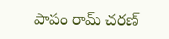పాపం రామ్ చరణ్